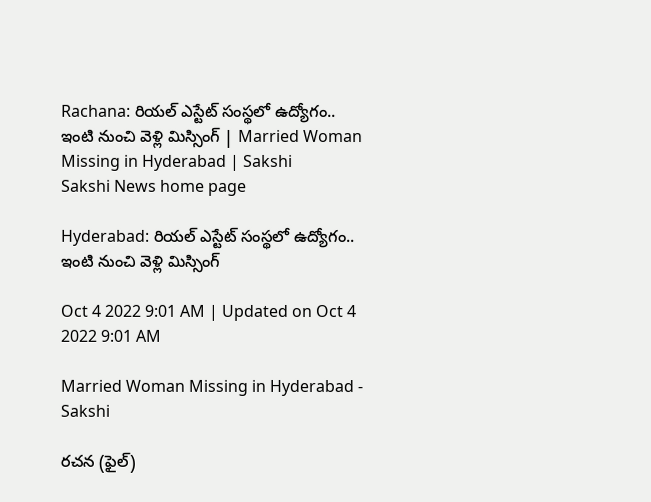Rachana: రియల్‌ ఎస్టేట్‌ సంస్థలో ఉద్యోగం.. ఇంటి నుంచి వెళ్లి మిస్సింగ్‌ | Married Woman Missing in Hyderabad | Sakshi
Sakshi News home page

Hyderabad: రియల్‌ ఎస్టేట్‌ సంస్థలో ఉద్యోగం.. ఇంటి నుంచి వెళ్లి మిస్సింగ్‌

Oct 4 2022 9:01 AM | Updated on Oct 4 2022 9:01 AM

Married Woman Missing in Hyderabad - Sakshi

రచన (ఫైల్‌)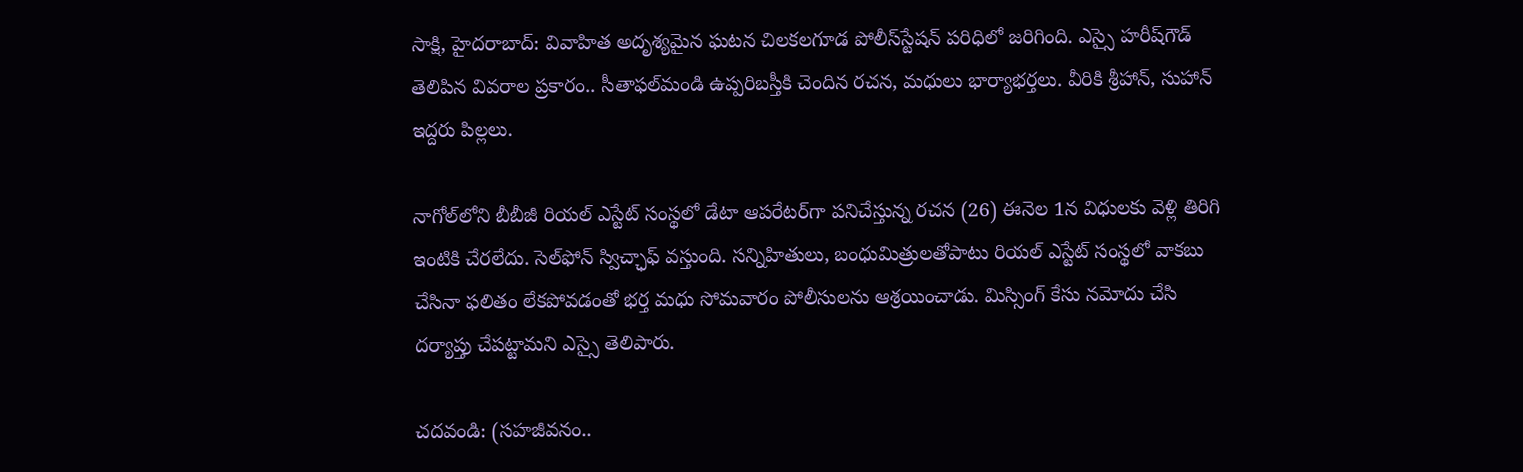సాక్షి, హైదరాబాద్‌: వివాహిత అదృశ్యమైన ఘటన చిలకలగూడ పోలీస్‌స్టేషన్‌ పరిధిలో జరిగింది. ఎస్సై హరీష్‌గౌడ్‌ తెలిపిన వివరాల ప్రకారం.. సీతాఫల్‌మండి ఉప్పరిబస్తీకి చెందిన రచన, మధులు భార్యాభర్తలు. వీరికి శ్రీహాన్, సుహాన్‌ ఇద్దరు పిల్లలు.

నాగోల్‌లోని బీబీజీ రియల్‌ ఎస్టేట్‌ సంస్థలో డేటా ఆపరేటర్‌గా పనిచేస్తున్న రచన (26) ఈనెల 1న విధులకు వెళ్లి తిరిగి ఇంటికి చేరలేదు. సెల్‌ఫోన్‌ స్విచ్ఛాఫ్‌ వస్తుంది. సన్నిహితులు, బంధుమిత్రులతోపాటు రియల్‌ ఎస్టేట్‌ సంస్థలో వాకబు చేసినా ఫలితం లేకపోవడంతో భర్త మధు సోమవారం పోలీసులను ఆశ్రయించాడు. మిస్సింగ్‌ కేసు నమోదు చేసి దర్యాప్తు చేపట్టామని ఎస్సై తెలిపారు.

చదవండి: (సహజీవనం..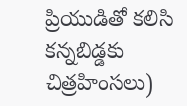ప్రియుడితో కలిసి కన్నబిడ్డకు చిత్రహింసలు)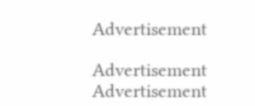Advertisement

Advertisement
Advertisement